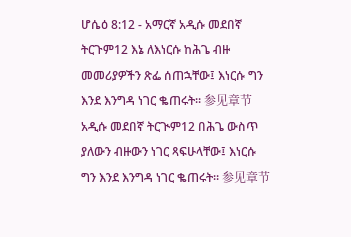ሆሴዕ 8:12 - አማርኛ አዲሱ መደበኛ ትርጉም12 እኔ ለእነርሱ ከሕጌ ብዙ መመሪያዎችን ጽፌ ሰጠኋቸው፤ እነርሱ ግን እንደ እንግዳ ነገር ቈጠሩት። 参见章节አዲሱ መደበኛ ትርጒም12 በሕጌ ውስጥ ያለውን ብዙውን ነገር ጻፍሁላቸው፤ እነርሱ ግን እንደ እንግዳ ነገር ቈጠሩት። 参见章节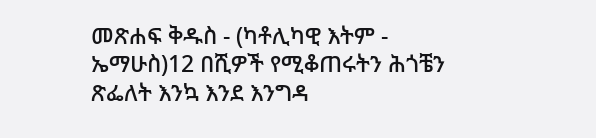መጽሐፍ ቅዱስ - (ካቶሊካዊ እትም - ኤማሁስ)12 በሺዎች የሚቆጠሩትን ሕጎቼን ጽፌለት እንኳ እንደ እንግዳ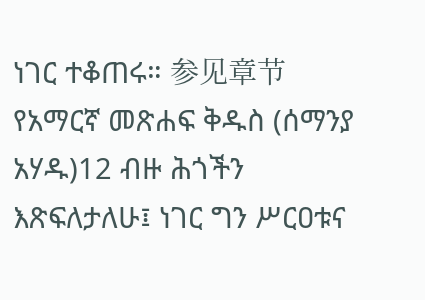ነገር ተቆጠሩ። 参见章节የአማርኛ መጽሐፍ ቅዱስ (ሰማንያ አሃዱ)12 ብዙ ሕጎችን እጽፍለታለሁ፤ ነገር ግን ሥርዐቱና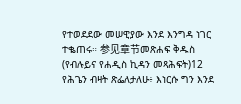የተወደደው መሠዊያው እንደ እንግዳ ነገር ተቈጠሩ። 参见章节መጽሐፍ ቅዱስ (የብሉይና የሐዲስ ኪዳን መጻሕፍት)12 የሕጌን ብዛት ጽፌለታለሁ፥ እነርሱ ግን እንደ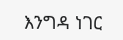እንግዳ ነገር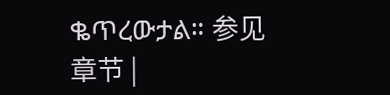ቈጥረውታል። 参见章节 |